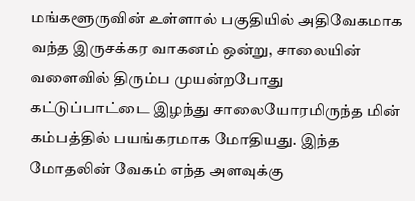மங்களூருவின் உள்ளால் பகுதியில் அதிவேகமாக வந்த இருசக்கர வாகனம் ஒன்று, சாலையின் வளைவில் திரும்ப முயன்றபோது கட்டுப்பாட்டை இழந்து சாலையோரமிருந்த மின் கம்பத்தில் பயங்கரமாக மோதியது. இந்த மோதலின் வேகம் எந்த அளவுக்கு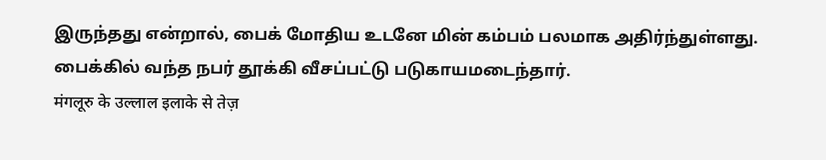இருந்தது என்றால், பைக் மோதிய உடனே மின் கம்பம் பலமாக அதிர்ந்துள்ளது. பைக்கில் வந்த நபர் தூக்கி வீசப்பட்டு படுகாயமடைந்தார்.
मंगलूरु के उल्लाल इलाके से तेज़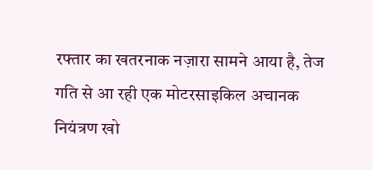रफ्तार का खतरनाक नज़ारा सामने आया है, तेज गति से आ रही एक मोटरसाइकिल अचानक नियंत्रण खो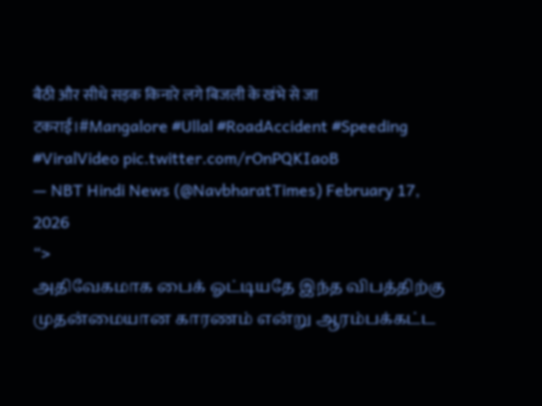बैठी और सीधे सड़क किनारे लगे बिजली के खंभे से जा टकराई।#Mangalore #Ullal #RoadAccident #Speeding #ViralVideo pic.twitter.com/rOnPQKIaoB
— NBT Hindi News (@NavbharatTimes) February 17, 2026
“>
அதிவேகமாக பைக் ஓட்டியதே இந்த விபத்திற்கு முதன்மையான காரணம் என்று ஆரம்பக்கட்ட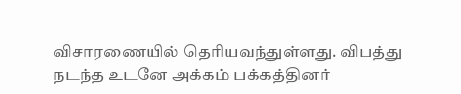விசாரணையில் தெரியவந்துள்ளது. விபத்து நடந்த உடனே அக்கம் பக்கத்தினர்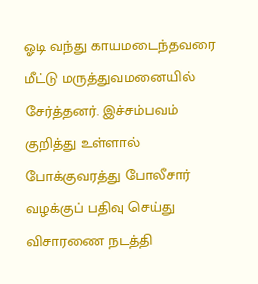ஓடி வந்து காயமடைந்தவரை மீட்டு மருத்துவமனையில் சேர்த்தனர். இச்சம்பவம் குறித்து உள்ளால் போக்குவரத்து போலீசார் வழக்குப் பதிவு செய்து விசாரணை நடத்தி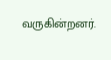வருகின்றனர்.